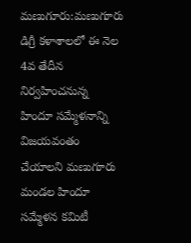మణుగూరు:మణుగూరు డిగ్రీ కళాశాలలో ఈ నెల 4వ తేదీన నిర్వహించనున్న హిందూ సమ్మేళనాన్ని విజయవంతం చేయాలని మణుగూరు మండల హిందూ సమ్మేళన కమిటీ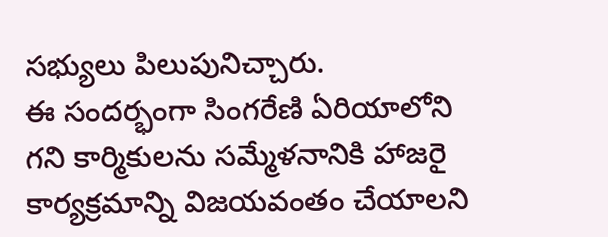సభ్యులు పిలుపునిచ్చారు.
ఈ సందర్భంగా సింగరేణి ఏరియాలోని గని కార్మికులను సమ్మేళనానికి హాజరై కార్యక్రమాన్ని విజయవంతం చేయాలని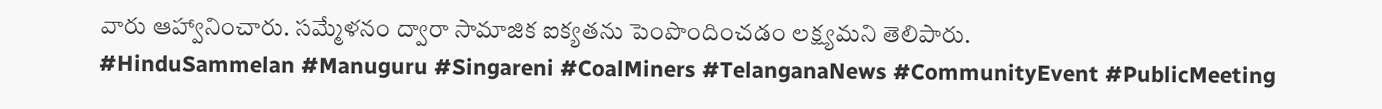వారు ఆహ్వానించారు. సమ్మేళనం ద్వారా సామాజిక ఐక్యతను పెంపొందించడం లక్ష్యమని తెలిపారు.
#HinduSammelan #Manuguru #Singareni #CoalMiners #TelanganaNews #CommunityEvent #PublicMeeting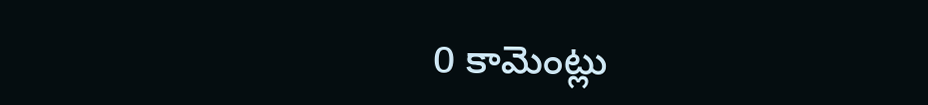0 కామెంట్లు